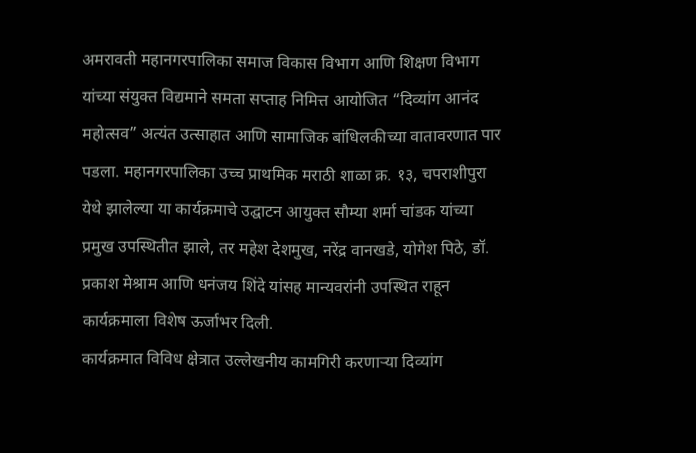अमरावती महानगरपालिका समाज विकास विभाग आणि शिक्षण विभाग यांच्या संयुक्त विद्यमाने समता सप्ताह निमित्त आयोजित “दिव्यांग आनंद महोत्सव” अत्यंत उत्साहात आणि सामाजिक बांधिलकीच्या वातावरणात पार पडला. महानगरपालिका उच्च प्राथमिक मराठी शाळा क्र. १३, चपराशीपुरा येथे झालेल्या या कार्यक्रमाचे उद्घाटन आयुक्त सौम्या शर्मा चांडक यांच्या प्रमुख उपस्थितीत झाले, तर महेश देशमुख, नरेंद्र वानखडे, योगेश पिठे, डॉ. प्रकाश मेश्राम आणि धनंजय शिंदे यांसह मान्यवरांनी उपस्थित राहून कार्यक्रमाला विशेष ऊर्जाभर दिली.
कार्यक्रमात विविध क्षेत्रात उल्लेखनीय कामगिरी करणाऱ्या दिव्यांग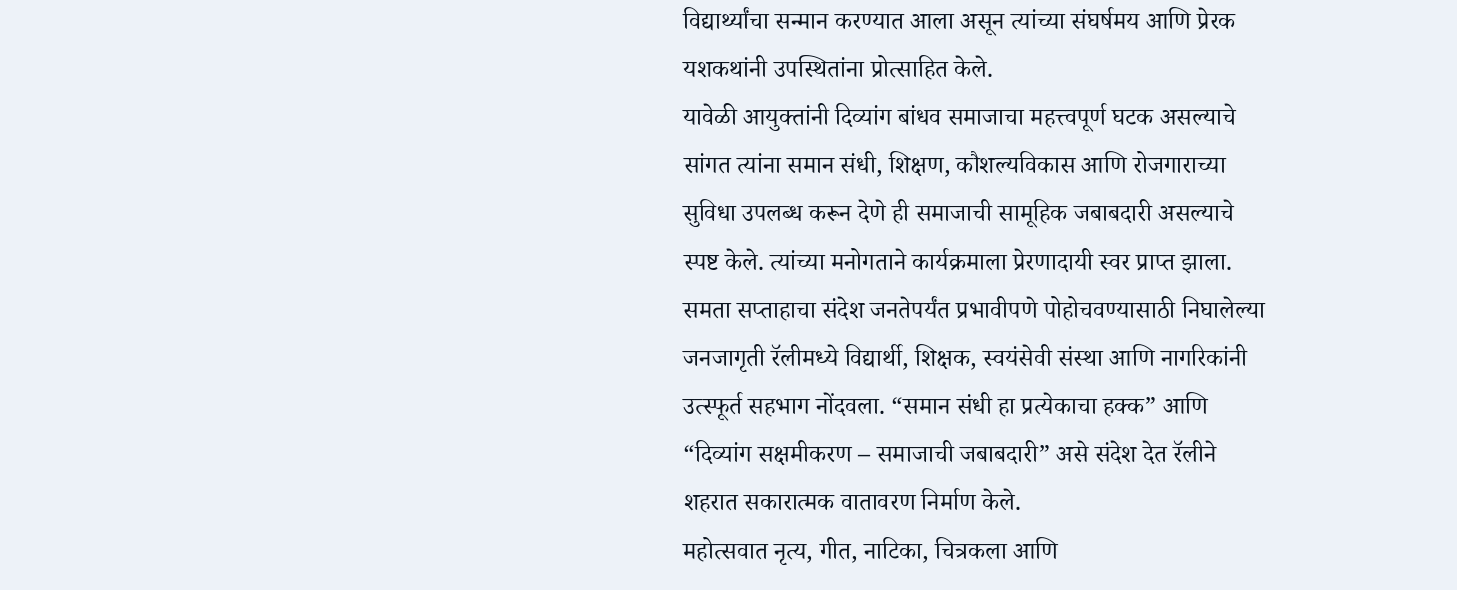विद्यार्थ्यांचा सन्मान करण्यात आला असून त्यांच्या संघर्षमय आणि प्रेरक यशकथांनी उपस्थितांना प्रोत्साहित केले.
यावेळी आयुक्तांनी दिव्यांग बांधव समाजाचा महत्त्वपूर्ण घटक असल्याचे सांगत त्यांना समान संधी, शिक्षण, कौशल्यविकास आणि रोजगाराच्या सुविधा उपलब्ध करून देणे ही समाजाची सामूहिक जबाबदारी असल्याचे स्पष्ट केले. त्यांच्या मनोगताने कार्यक्रमाला प्रेरणादायी स्वर प्राप्त झाला.
समता सप्ताहाचा संदेश जनतेपर्यंत प्रभावीपणे पोहोचवण्यासाठी निघालेल्या जनजागृती रॅलीमध्ये विद्यार्थी, शिक्षक, स्वयंसेवी संस्था आणि नागरिकांनी उत्स्फूर्त सहभाग नोंदवला. “समान संधी हा प्रत्येकाचा हक्क” आणि “दिव्यांग सक्षमीकरण – समाजाची जबाबदारी” असे संदेश देत रॅलीने शहरात सकारात्मक वातावरण निर्माण केले.
महोत्सवात नृत्य, गीत, नाटिका, चित्रकला आणि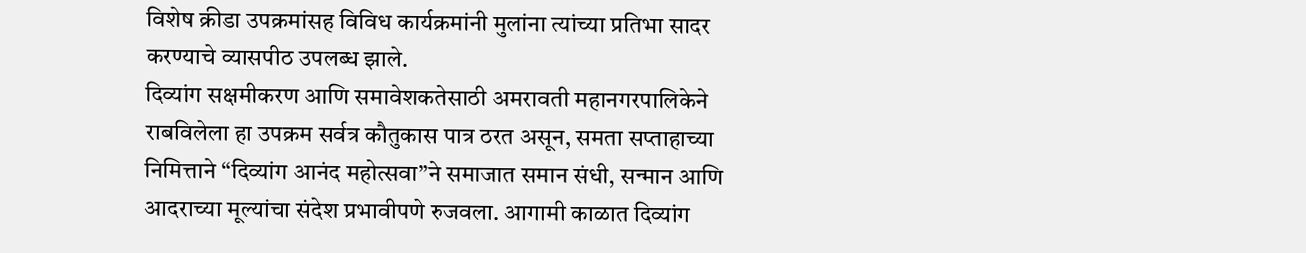विशेष क्रीडा उपक्रमांसह विविध कार्यक्रमांनी मुलांना त्यांच्या प्रतिभा सादर करण्याचे व्यासपीठ उपलब्ध झाले.
दिव्यांग सक्षमीकरण आणि समावेशकतेसाठी अमरावती महानगरपालिकेने राबविलेला हा उपक्रम सर्वत्र कौतुकास पात्र ठरत असून, समता सप्ताहाच्या निमित्ताने “दिव्यांग आनंद महोत्सवा”ने समाजात समान संधी, सन्मान आणि आदराच्या मूल्यांचा संदेश प्रभावीपणे रुजवला. आगामी काळात दिव्यांग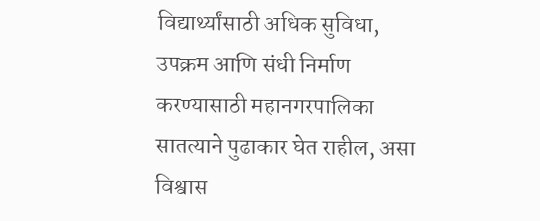विद्यार्थ्यांसाठी अधिक सुविधा, उपक्रम आणि संधी निर्माण करण्यासाठी महानगरपालिका सातत्याने पुढाकार घेत राहील, असा विश्वास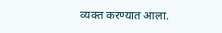व्यक्त करण्यात आला.